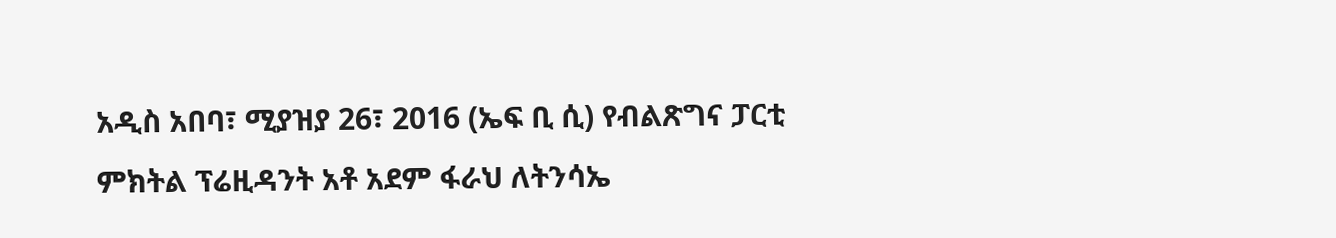አዲስ አበባ፣ ሚያዝያ 26፣ 2016 (ኤፍ ቢ ሲ) የብልጽግና ፓርቲ ምክትል ፕሬዚዳንት አቶ አደም ፋራህ ለትንሳኤ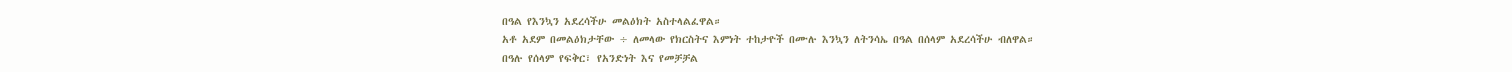በዓል የእንኳን አደረሳችሁ መልዕክት አስተላልፈዋል።
አቶ አደም በመልዕክታቸው ÷ ለመላው የክርስትና እምነት ተከታዮች በሙሉ እንኳን ለትንሳኤ በዓል በሰላም አደረሳችሁ ብለዋል።
በዓሉ የሰላም የፍቅር፣ የአንድነት እና የመቻቻል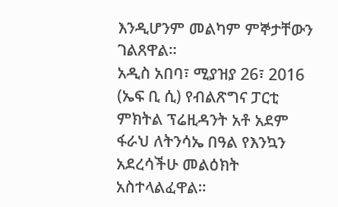እንዲሆንም መልካም ምኞታቸውን ገልጸዋል፡፡
አዲስ አበባ፣ ሚያዝያ 26፣ 2016 (ኤፍ ቢ ሲ) የብልጽግና ፓርቲ ምክትል ፕሬዚዳንት አቶ አደም ፋራህ ለትንሳኤ በዓል የእንኳን አደረሳችሁ መልዕክት አስተላልፈዋል።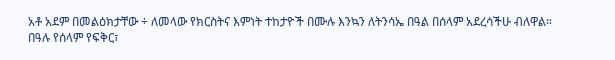አቶ አደም በመልዕክታቸው ÷ ለመላው የክርስትና እምነት ተከታዮች በሙሉ እንኳን ለትንሳኤ በዓል በሰላም አደረሳችሁ ብለዋል።
በዓሉ የሰላም የፍቅር፣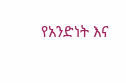የአንድነት እና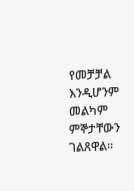የመቻቻል እንዲሆንም መልካም ምኞታቸውን ገልጸዋል፡፡